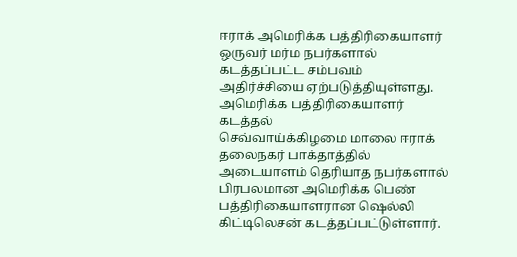ஈராக் அமெரிக்க பத்திரிகையாளர் ஒருவர் மர்ம நபர்களால் கடத்தப்பட்ட சம்பவம் அதிர்ச்சியை ஏற்படுத்தியுள்ளது.
அமெரிக்க பத்திரிகையாளர் கடத்தல்
செவ்வாய்க்கிழமை மாலை ஈராக் தலைநகர் பாக்தாத்தில் அடையாளம் தெரியாத நபர்களால் பிரபலமான அமெரிக்க பெண் பத்திரிகையாளரான ஷெல்லி கிட்டிலெசன் கடத்தப்பட்டுள்ளார்.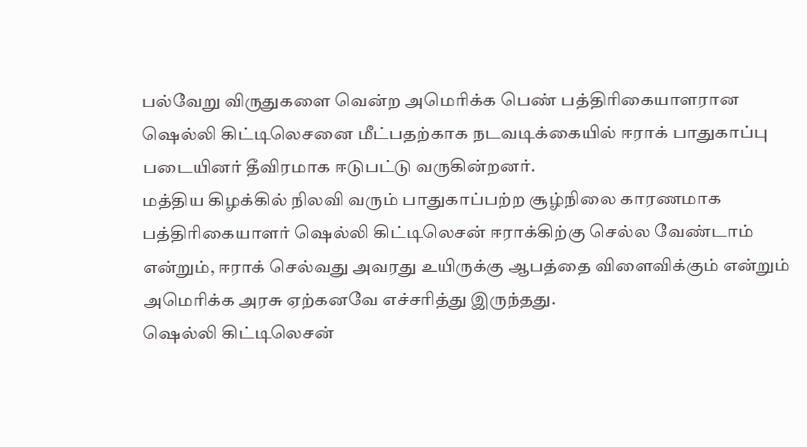பல்வேறு விருதுகளை வென்ற அமெரிக்க பெண் பத்திரிகையாளரான ஷெல்லி கிட்டிலெசனை மீட்பதற்காக நடவடிக்கையில் ஈராக் பாதுகாப்பு படையினர் தீவிரமாக ஈடுபட்டு வருகின்றனர்.
மத்திய கிழக்கில் நிலவி வரும் பாதுகாப்பற்ற சூழ்நிலை காரணமாக பத்திரிகையாளர் ஷெல்லி கிட்டிலெசன் ஈராக்கிற்கு செல்ல வேண்டாம் என்றும், ஈராக் செல்வது அவரது உயிருக்கு ஆபத்தை விளைவிக்கும் என்றும் அமெரிக்க அரசு ஏற்கனவே எச்சரித்து இருந்தது.
ஷெல்லி கிட்டிலெசன்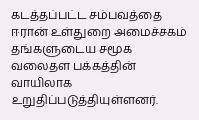கடத்தப்பட்ட சம்பவத்தை ஈரான் உள்துறை அமைச்சகம் தங்களுடைய சமூக வலைதள பக்கத்தின் வாயிலாக உறுதிப்படுத்தியுள்ளனர்.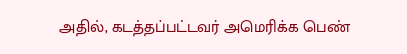அதில், கடத்தப்பட்டவர் அமெரிக்க பெண்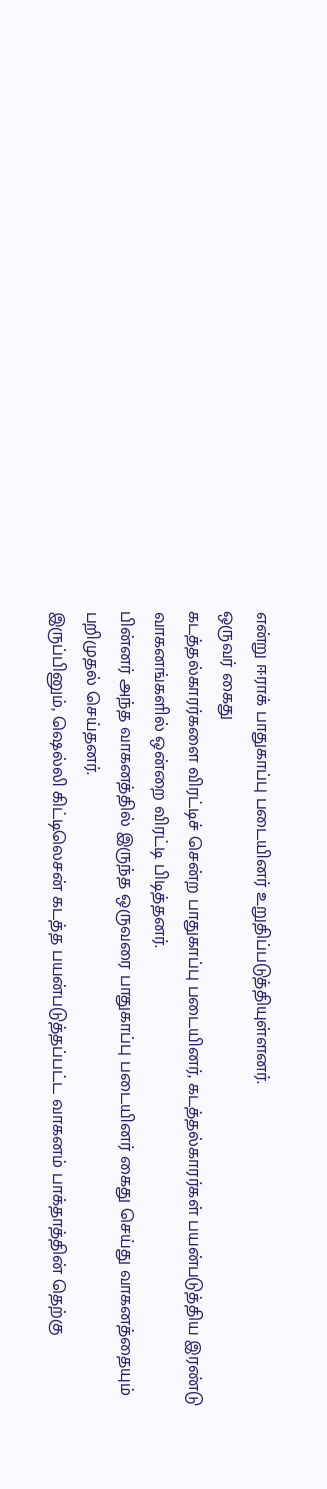என்று ஈராக் பாதுகாப்பு படையினர் உறுதிப்படுத்தியுள்ளனர்.
ஒருவர் கைது
கடத்தல்காரர்களை விரட்டிச் சென்ற பாதுகாப்பு படையினர், கடத்தல்காரர்கள் பயன்படுத்திய இரண்டு வாகனங்களில் ஒன்றை விரட்டி பிடித்தனர்.
பின்னர் அந்த வாகனத்தில் இருந்த ஒருவரை பாதுகாப்பு படையினர் கைது செய்து வாகனத்தையும் பறிமுதல் செய்தனர்.
இருப்பினும், ஷெல்லி கிட்டிலெசன் கடத்த பயன்படுத்தப்பட்ட வாகனம் பாக்தாத்தின் தெற்கு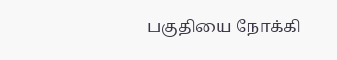பகுதியை நோக்கி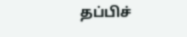தப்பிச்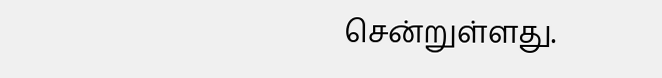சென்றுள்ளது.